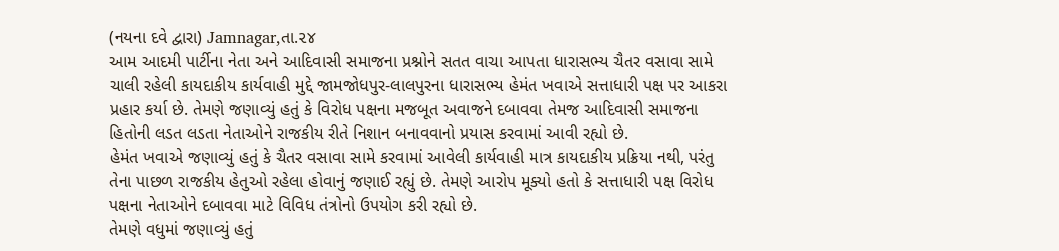(નયના દવે દ્વારા) Jamnagar,તા.૨૪
આમ આદમી પાર્ટીના નેતા અને આદિવાસી સમાજના પ્રશ્નોને સતત વાચા આપતા ધારાસભ્ય ચૈતર વસાવા સામે ચાલી રહેલી કાયદાકીય કાર્યવાહી મુદ્દે જામજોધપુર-લાલપુરના ધારાસભ્ય હેમંત ખવાએ સત્તાધારી પક્ષ પર આકરા પ્રહાર કર્યા છે. તેમણે જણાવ્યું હતું કે વિરોધ પક્ષના મજબૂત અવાજને દબાવવા તેમજ આદિવાસી સમાજના હિતોની લડત લડતા નેતાઓને રાજકીય રીતે નિશાન બનાવવાનો પ્રયાસ કરવામાં આવી રહ્યો છે.
હેમંત ખવાએ જણાવ્યું હતું કે ચૈતર વસાવા સામે કરવામાં આવેલી કાર્યવાહી માત્ર કાયદાકીય પ્રક્રિયા નથી, પરંતુ તેના પાછળ રાજકીય હેતુઓ રહેલા હોવાનું જણાઈ રહ્યું છે. તેમણે આરોપ મૂક્યો હતો કે સત્તાધારી પક્ષ વિરોધ પક્ષના નેતાઓને દબાવવા માટે વિવિધ તંત્રોનો ઉપયોગ કરી રહ્યો છે.
તેમણે વધુમાં જણાવ્યું હતું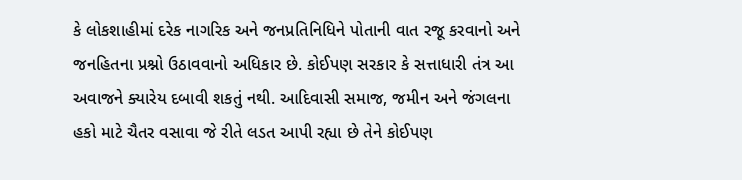કે લોકશાહીમાં દરેક નાગરિક અને જનપ્રતિનિધિને પોતાની વાત રજૂ કરવાનો અને જનહિતના પ્રશ્નો ઉઠાવવાનો અધિકાર છે. કોઈપણ સરકાર કે સત્તાધારી તંત્ર આ અવાજને ક્યારેય દબાવી શકતું નથી. આદિવાસી સમાજ, જમીન અને જંગલના હકો માટે ચૈતર વસાવા જે રીતે લડત આપી રહ્યા છે તેને કોઈપણ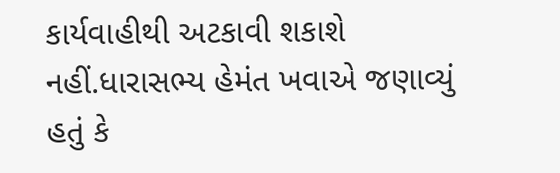કાર્યવાહીથી અટકાવી શકાશે નહીં.ધારાસભ્ય હેમંત ખવાએ જણાવ્યું હતું કે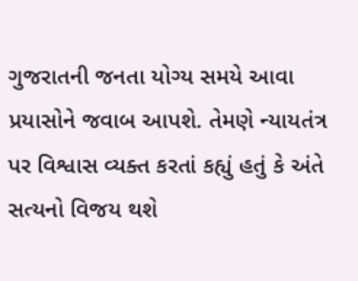ગુજરાતની જનતા યોગ્ય સમયે આવા પ્રયાસોને જવાબ આપશે. તેમણે ન્યાયતંત્ર પર વિશ્વાસ વ્યક્ત કરતાં કહ્યું હતું કે અંતે સત્યનો વિજય થશે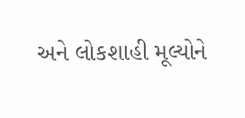અને લોકશાહી મૂલ્યોને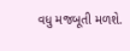વધુ મજબૂતી મળશે.